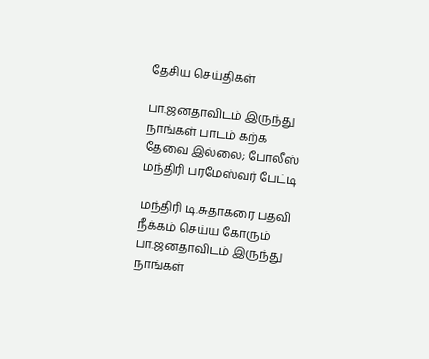தேசிய செய்திகள்

பா.ஜனதாவிடம் இருந்து நாங்கள் பாடம் கற்க தேவை இல்லை; போலீஸ் மந்திரி பரமேஸ்வர் பேட்டி

மந்திரி டி.சுதாகரை பதவி நீக்கம் செய்ய கோரும் பா.ஜனதாவிடம் இருந்து நாங்கள்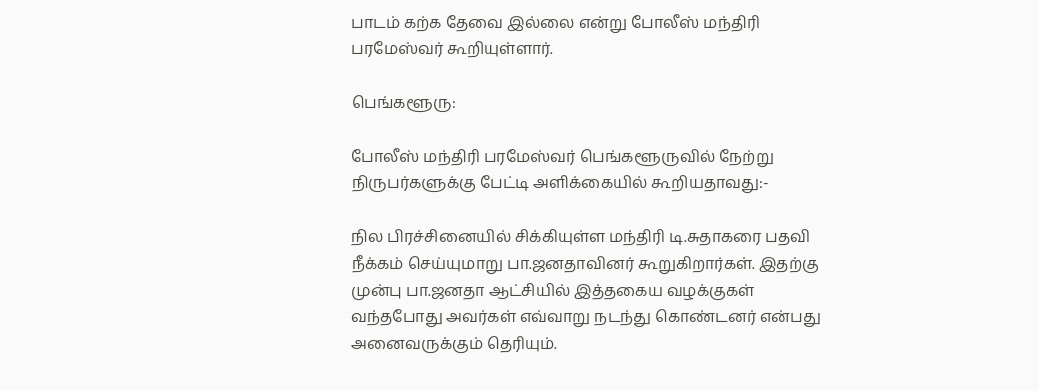பாடம் கற்க தேவை இல்லை என்று போலீஸ் மந்திரி பரமேஸ்வர் கூறியுள்ளார்.

பெங்களூரு:

போலீஸ் மந்திரி பரமேஸ்வர் பெங்களூருவில் நேற்று நிருபர்களுக்கு பேட்டி அளிக்கையில் கூறியதாவது:-

நில பிரச்சினையில் சிக்கியுள்ள மந்திரி டி.சுதாகரை பதவி நீக்கம் செய்யுமாறு பா.ஜனதாவினர் கூறுகிறார்கள். இதற்கு முன்பு பா.ஜனதா ஆட்சியில் இத்தகைய வழக்குகள் வந்தபோது அவர்கள் எவ்வாறு நடந்து கொண்டனர் என்பது அனைவருக்கும் தெரியும்.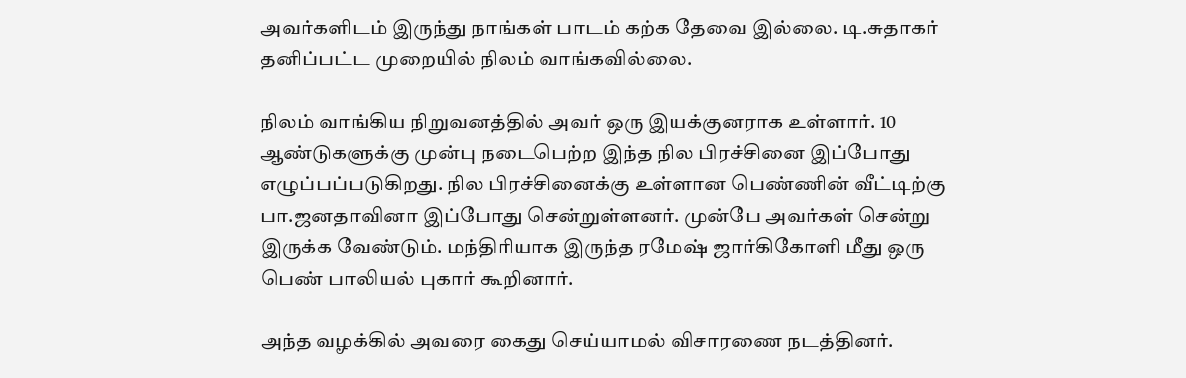அவர்களிடம் இருந்து நாங்கள் பாடம் கற்க தேவை இல்லை. டி.சுதாகர் தனிப்பட்ட முறையில் நிலம் வாங்கவில்லை.

நிலம் வாங்கிய நிறுவனத்தில் அவர் ஒரு இயக்குனராக உள்ளார். 10 ஆண்டுகளுக்கு முன்பு நடைபெற்ற இந்த நில பிரச்சினை இப்போது எழுப்பப்படுகிறது. நில பிரச்சினைக்கு உள்ளான பெண்ணின் வீட்டிற்கு பா.ஜனதாவினா இப்போது சென்றுள்ளனர். முன்பே அவர்கள் சென்று இருக்க வேண்டும். மந்திரியாக இருந்த ரமேஷ் ஜார்கிகோளி மீது ஒரு பெண் பாலியல் புகார் கூறினார்.

அந்த வழக்கில் அவரை கைது செய்யாமல் விசாரணை நடத்தினர்.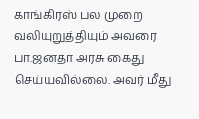காங்கிரஸ் பல முறை வலியுறுத்தியும் அவரை பா.ஜனதா அரசு கைது செய்யவில்லை. அவர் மீது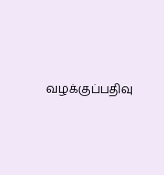வழக்குப்பதிவு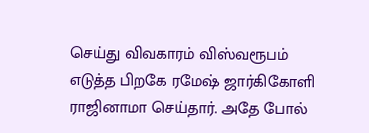செய்து விவகாரம் விஸ்வரூபம் எடுத்த பிறகே ரமேஷ் ஜார்கிகோளி ராஜினாமா செய்தார். அதே போல்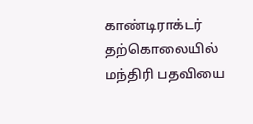காண்டிராக்டர் தற்கொலையில் மந்திரி பதவியை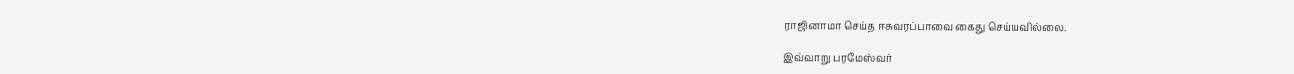ராஜினாமா செய்த ஈசுவரப்பாவை கைது செய்யவில்லை.

இவ்வாறு பரமேஸ்வர்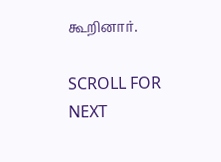கூறினார்.

SCROLL FOR NEXT